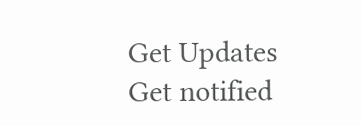Get Updates
Get notified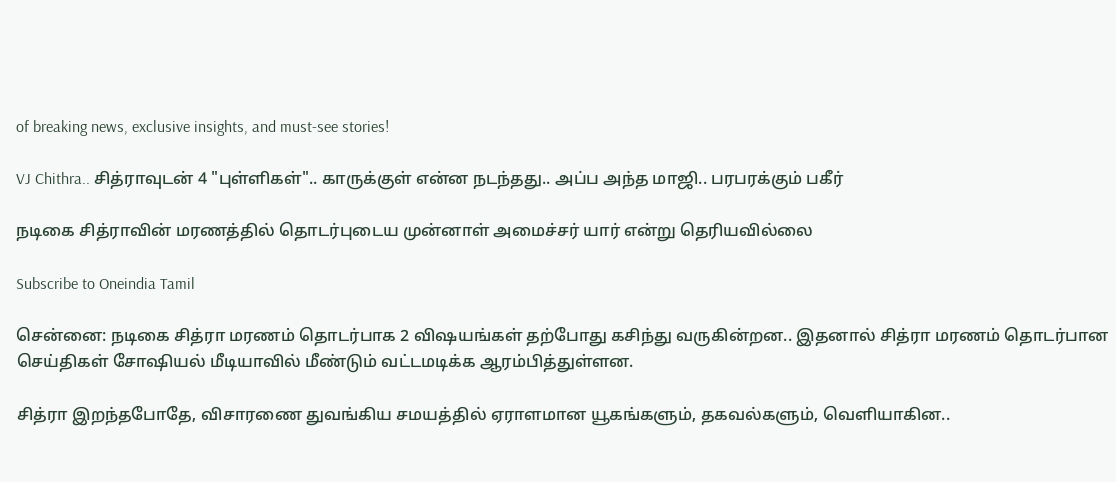of breaking news, exclusive insights, and must-see stories!

VJ Chithra.. சித்ராவுடன் 4 "புள்ளிகள்".. காருக்குள் என்ன நடந்தது.. அப்ப அந்த மாஜி.. பரபரக்கும் பகீர்

நடிகை சித்ராவின் மரணத்தில் தொடர்புடைய முன்னாள் அமைச்சர் யார் என்று தெரியவில்லை

Subscribe to Oneindia Tamil

சென்னை: நடிகை சித்ரா மரணம் தொடர்பாக 2 விஷயங்கள் தற்போது கசிந்து வருகின்றன.. இதனால் சித்ரா மரணம் தொடர்பான செய்திகள் சோஷியல் மீடியாவில் மீண்டும் வட்டமடிக்க ஆரம்பித்துள்ளன.

சித்ரா இறந்தபோதே, விசாரணை துவங்கிய சமயத்தில் ஏராளமான யூகங்களும், தகவல்களும், வெளியாகின..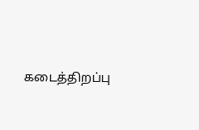கடைத்திறப்பு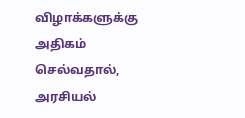விழாக்களுக்கு அதிகம் செல்வதால், அரசியல்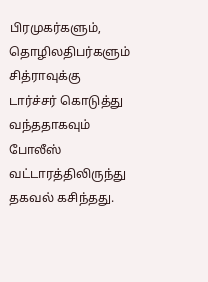பிரமுகர்களும், தொழிலதிபர்களும் சித்ராவுக்கு டார்ச்சர் கொடுத்து வந்ததாகவும் போலீஸ் வட்டாரத்திலிருந்து தகவல் கசிந்தது.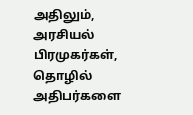அதிலும், அரசியல் பிரமுகர்கள், தொழில் அதிபர்களை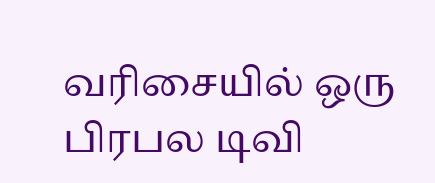வரிசையில் ஒரு பிரபல டிவி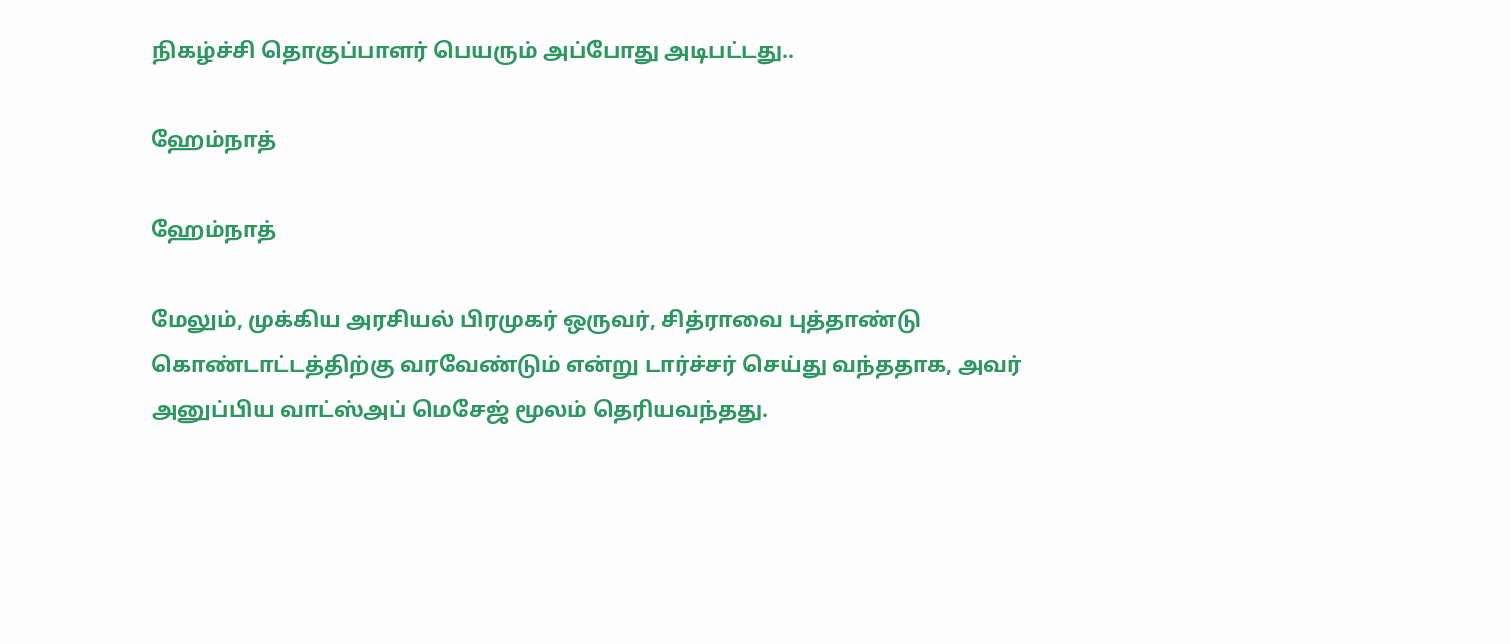நிகழ்ச்சி தொகுப்பாளர் பெயரும் அப்போது அடிபட்டது..

ஹேம்நாத்

ஹேம்நாத்

மேலும், முக்கிய அரசியல் பிரமுகர் ஒருவர், சித்ராவை புத்தாண்டு கொண்டாட்டத்திற்கு வரவேண்டும் என்று டார்ச்சர் செய்து வந்ததாக, அவர் அனுப்பிய வாட்ஸ்அப் மெசேஜ் மூலம் தெரியவந்தது.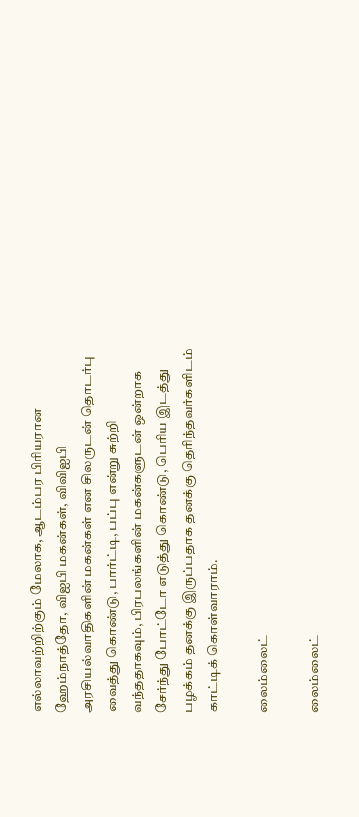எல்லாவற்றிற்கும் மேலாக, ஆடம்பர பிரியரான ஹேம்நாத்தோ, விஐபி மகன்கள், விவிஐபி அரசியல்வாதிகளின் மகன்கள் என சிலருடன் தொடர்பு வைத்து கொண்டு, பார்ட்டி, பப்பு என்று சுற்றி வந்ததாகவும், பிரபலங்களின் மகன்களுடன் ஒன்றாக சேர்ந்து போட்டோ எடுத்து கொண்டு, பெரிய இடத்து பழக்கம் தனக்கு இருப்பதாக தனக்கு தெரிந்தவர்களிடம் காட்டிக் கொள்வாராம்.

லைம்லைட்

லைம்லைட்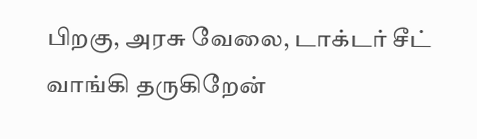பிறகு, அரசு வேலை, டாக்டர் சீட் வாங்கி தருகிறேன்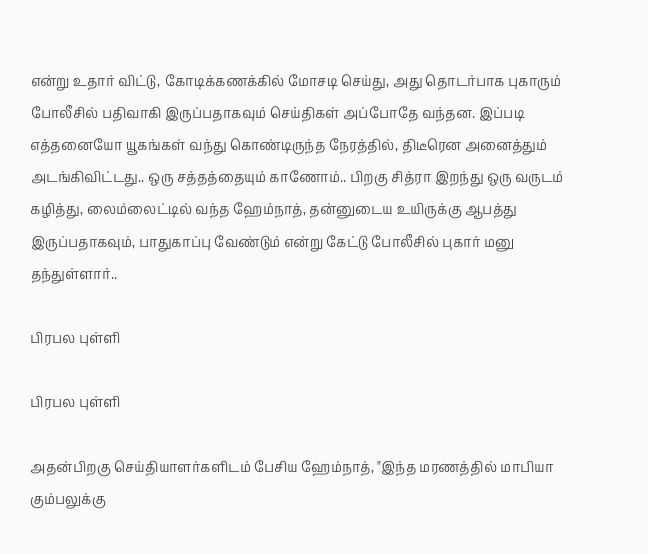என்று உதார் விட்டு, கோடிக்கணக்கில் மோசடி செய்து, அது தொடர்பாக புகாரும் போலீசில் பதிவாகி இருப்பதாகவும் செய்திகள் அப்போதே வந்தன. இப்படி எத்தனையோ யூகங்கள் வந்து கொண்டிருந்த நேரத்தில், திடீரென அனைத்தும் அடங்கிவிட்டது.. ஒரு சத்தத்தையும் காணோம்.. பிறகு சித்ரா இறந்து ஒரு வருடம் கழித்து, லைம்லைட்டில் வந்த ஹேம்நாத், தன்னுடைய உயிருக்கு ஆபத்து இருப்பதாகவும், பாதுகாப்பு வேண்டும் என்று கேட்டு போலீசில் புகார் மனு தந்துள்ளார்..

பிரபல புள்ளி

பிரபல புள்ளி

அதன்பிறகு செய்தியாளர்களிடம் பேசிய ஹேம்நாத், "இந்த மரணத்தில் மாபியா கும்பலுக்கு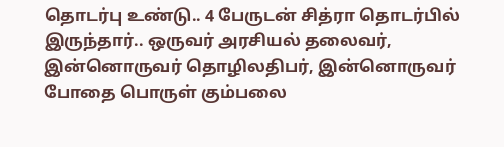தொடர்பு உண்டு.. 4 பேருடன் சித்ரா தொடர்பில் இருந்தார்.. ஒருவர் அரசியல் தலைவர், இன்னொருவர் தொழிலதிபர், இன்னொருவர் போதை பொருள் கும்பலை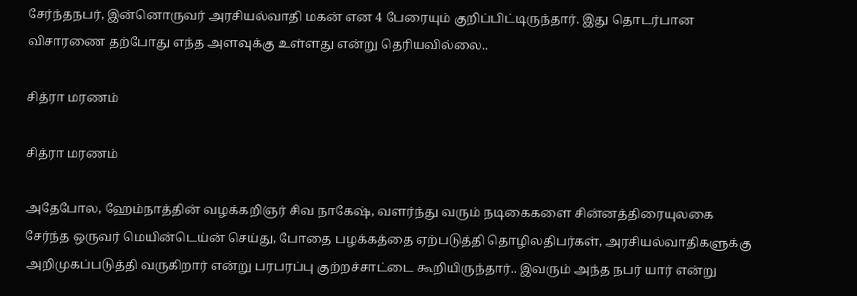சேர்ந்தநபர், இன்னொருவர் அரசியல்வாதி மகன் என 4 பேரையும் குறிப்பிட்டிருந்தார். இது தொடர்பான விசாரணை தற்போது எந்த அளவுக்கு உள்ளது என்று தெரியவில்லை..

சித்ரா மரணம்

சித்ரா மரணம்

அதேபோல, ஹேம்நாத்தின் வழக்கறிஞர் சிவ நாகேஷ், வளர்ந்து வரும் நடிகைகளை சின்னத்திரையுலகை சேர்ந்த ஒருவர் மெயின்டெய்ன் செய்து, போதை பழக்கத்தை ஏற்படுத்தி தொழிலதிபர்கள், அரசியல்வாதிகளுக்கு அறிமுகப்படுத்தி வருகிறார் என்று பரபரப்பு குற்றச்சாட்டை கூறியிருந்தார்.. இவரும் அந்த நபர் யார் என்று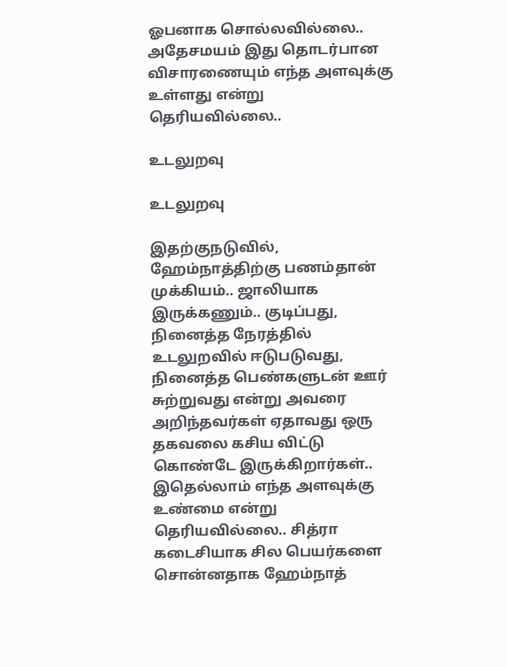ஓபனாக சொல்லவில்லை.. அதேசமயம் இது தொடர்பான விசாரணையும் எந்த அளவுக்கு உள்ளது என்று தெரியவில்லை..

உடலுறவு

உடலுறவு

இதற்குநடுவில், ஹேம்நாத்திற்கு பணம்தான் முக்கியம்.. ஜாலியாக இருக்கணும்.. குடிப்பது, நினைத்த நேரத்தில் உடலுறவில் ஈடுபடுவது, நினைத்த பெண்களுடன் ஊர் சுற்றுவது என்று அவரை அறிந்தவர்கள் ஏதாவது ஒரு தகவலை கசிய விட்டு கொண்டே இருக்கிறார்கள்.. இதெல்லாம் எந்த அளவுக்கு உண்மை என்று தெரியவில்லை.. சித்ரா கடைசியாக சில பெயர்களை சொன்னதாக ஹேம்நாத்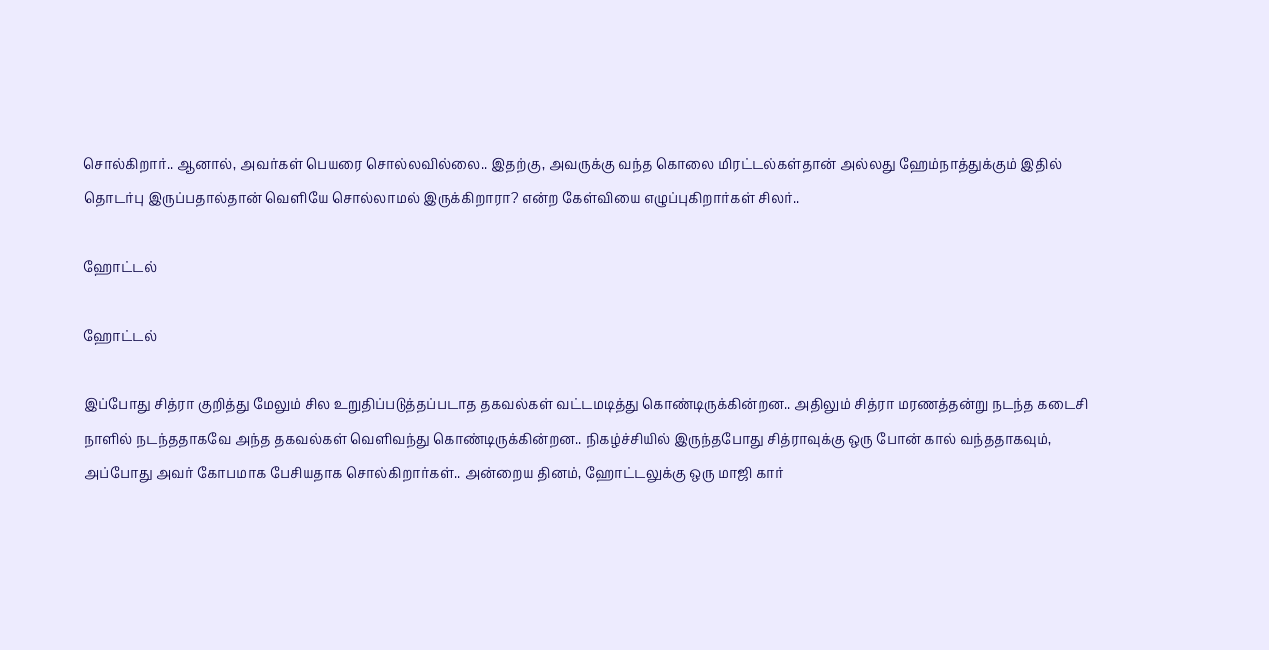சொல்கிறார்.. ஆனால், அவர்கள் பெயரை சொல்லவில்லை.. இதற்கு, அவருக்கு வந்த கொலை மிரட்டல்கள்தான் அல்லது ஹேம்நாத்துக்கும் இதில் தொடர்பு இருப்பதால்தான் வெளியே சொல்லாமல் இருக்கிறாரா? என்ற கேள்வியை எழுப்புகிறார்கள் சிலர்..

ஹோட்டல்

ஹோட்டல்

இப்போது சித்ரா குறித்து மேலும் சில உறுதிப்படுத்தப்படாத தகவல்கள் வட்டமடித்து கொண்டிருக்கின்றன.. அதிலும் சித்ரா மரணத்தன்று நடந்த கடைசி நாளில் நடந்ததாகவே அந்த தகவல்கள் வெளிவந்து கொண்டிருக்கின்றன.. நிகழ்ச்சியில் இருந்தபோது சித்ராவுக்கு ஒரு போன் கால் வந்ததாகவும், அப்போது அவர் கோபமாக பேசியதாக சொல்கிறார்கள்.. அன்றைய தினம், ஹோட்டலுக்கு ஒரு மாஜி கார்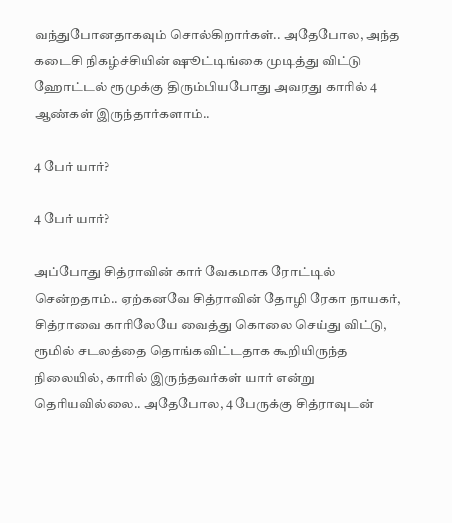வந்துபோனதாகவும் சொல்கிறார்கள்.. அதேபோல, அந்த கடைசி நிகழ்ச்சியின் ஷூட்டிங்கை முடித்து விட்டு ஹோட்டல் ரூமுக்கு திரும்பியபோது அவரது காரில் 4 ஆண்கள் இருந்தார்களாம்..

4 பேர் யார்?

4 பேர் யார்?

அப்போது சித்ராவின் கார் வேகமாக ரோட்டில் சென்றதாம்.. ஏற்கனவே சித்ராவின் தோழி ரேகா நாயகர், சித்ராவை காரிலேயே வைத்து கொலை செய்து விட்டு, ரூமில் சடலத்தை தொங்கவிட்டதாக கூறியிருந்த நிலையில், காரில் இருந்தவர்கள் யார் என்று தெரியவில்லை.. அதேபோல, 4 பேருக்கு சித்ராவுடன்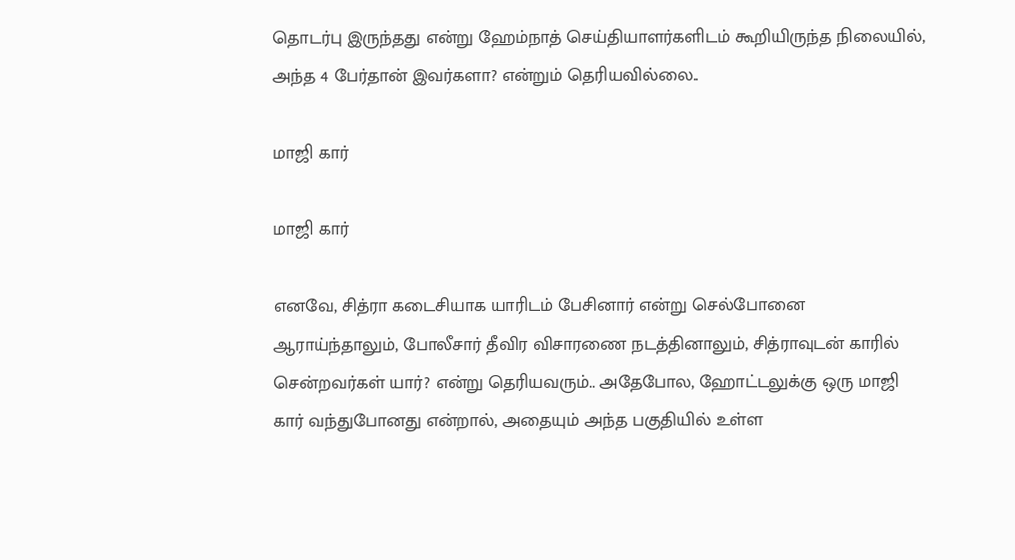தொடர்பு இருந்தது என்று ஹேம்நாத் செய்தியாளர்களிடம் கூறியிருந்த நிலையில், அந்த 4 பேர்தான் இவர்களா? என்றும் தெரியவில்லை..

மாஜி கார்

மாஜி கார்

எனவே, சித்ரா கடைசியாக யாரிடம் பேசினார் என்று செல்போனை ஆராய்ந்தாலும், போலீசார் தீவிர விசாரணை நடத்தினாலும், சித்ராவுடன் காரில் சென்றவர்கள் யார்? என்று தெரியவரும்.. அதேபோல, ஹோட்டலுக்கு ஒரு மாஜி கார் வந்துபோனது என்றால், அதையும் அந்த பகுதியில் உள்ள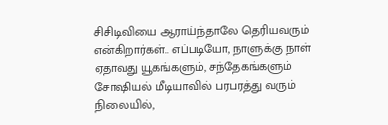சிசிடிவியை ஆராய்ந்தாலே தெரியவரும் என்கிறார்கள்.. எப்படியோ, நாளுக்கு நாள் ஏதாவது யூகங்களும், சந்தேகங்களும் சோஷியல் மீடியாவில் பரபரத்து வரும் நிலையில்,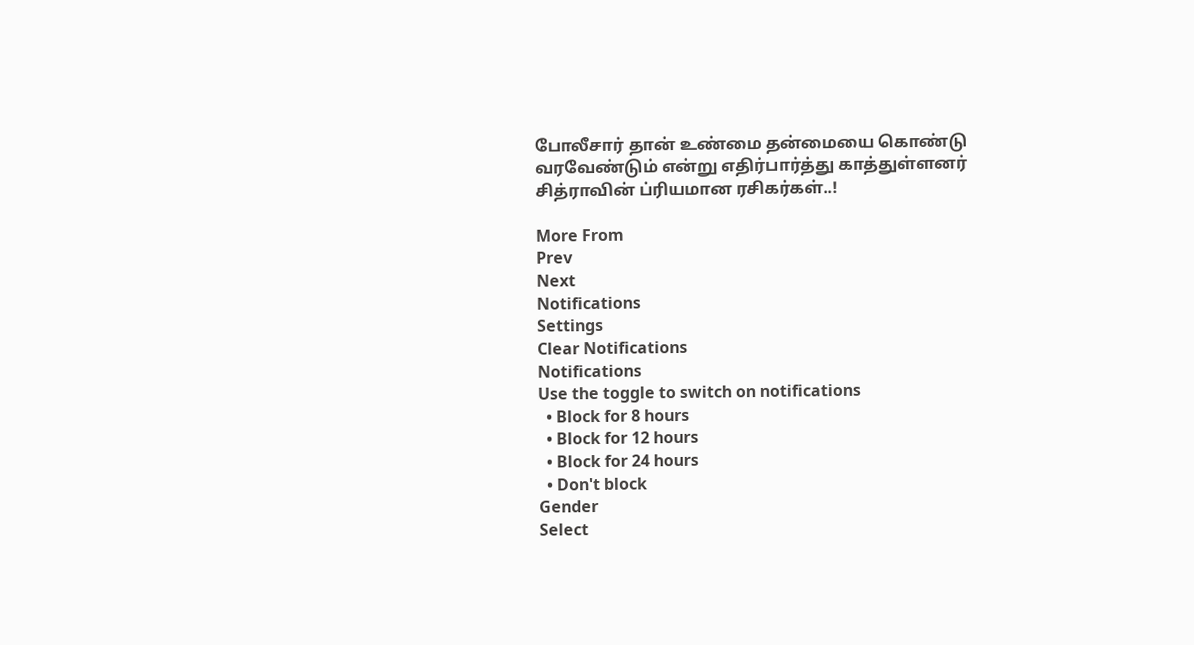போலீசார் தான் உண்மை தன்மையை கொண்டு வரவேண்டும் என்று எதிர்பார்த்து காத்துள்ளனர் சித்ராவின் ப்ரியமான ரசிகர்கள்..!

More From
Prev
Next
Notifications
Settings
Clear Notifications
Notifications
Use the toggle to switch on notifications
  • Block for 8 hours
  • Block for 12 hours
  • Block for 24 hours
  • Don't block
Gender
Select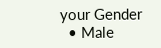your Gender
  • Male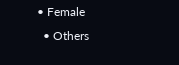• Female
  • Others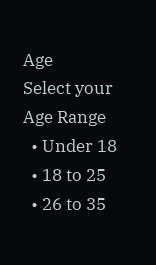Age
Select your Age Range
  • Under 18
  • 18 to 25
  • 26 to 35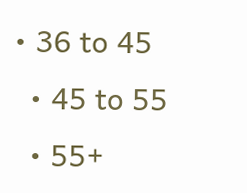• 36 to 45
  • 45 to 55
  • 55+